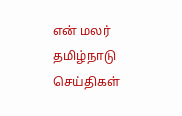என் மலர்
தமிழ்நாடு செய்திகள்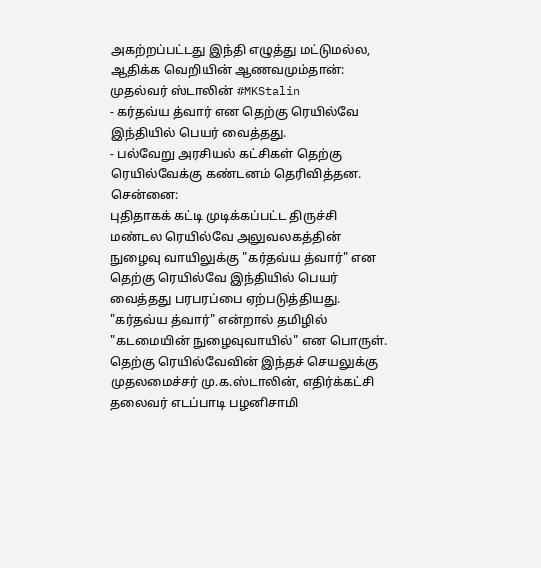அகற்றப்பட்டது இந்தி எழுத்து மட்டுமல்ல, ஆதிக்க வெறியின் ஆணவமும்தான்: முதல்வர் ஸ்டாலின் #MKStalin
- கர்தவ்ய த்வார் என தெற்கு ரெயில்வே இந்தியில் பெயர் வைத்தது.
- பல்வேறு அரசியல் கட்சிகள் தெற்கு ரெயில்வேக்கு கண்டனம் தெரிவித்தன.
சென்னை:
புதிதாகக் கட்டி முடிக்கப்பட்ட திருச்சி மண்டல ரெயில்வே அலுவலகத்தின் நுழைவு வாயிலுக்கு "கர்தவ்ய த்வார்" என தெற்கு ரெயில்வே இந்தியில் பெயர் வைத்தது பரபரப்பை ஏற்படுத்தியது.
"கர்தவ்ய த்வார்" என்றால் தமிழில் "கடமையின் நுழைவுவாயில்" என பொருள். தெற்கு ரெயில்வேவின் இந்தச் செயலுக்கு முதலமைச்சர் மு.க.ஸ்டாலின், எதிர்க்கட்சி தலைவர் எடப்பாடி பழனிசாமி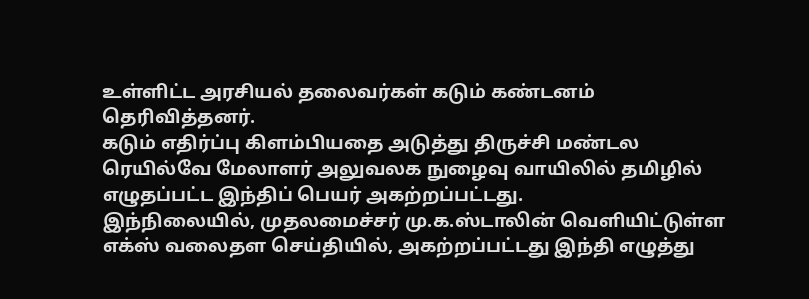உள்ளிட்ட அரசியல் தலைவர்கள் கடும் கண்டனம் தெரிவித்தனர்.
கடும் எதிர்ப்பு கிளம்பியதை அடுத்து திருச்சி மண்டல ரெயில்வே மேலாளர் அலுவலக நுழைவு வாயிலில் தமிழில் எழுதப்பட்ட இந்திப் பெயர் அகற்றப்பட்டது.
இந்நிலையில், முதலமைச்சர் மு.க.ஸ்டாலின் வெளியிட்டுள்ள எக்ஸ் வலைதள செய்தியில், அகற்றப்பட்டது இந்தி எழுத்து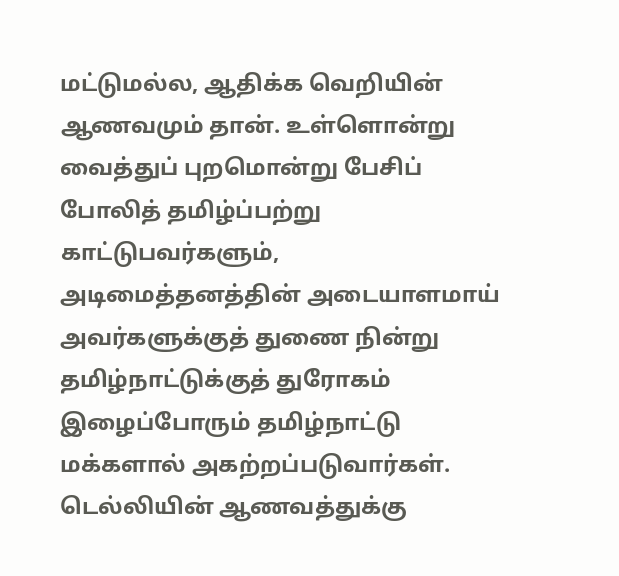மட்டுமல்ல, ஆதிக்க வெறியின் ஆணவமும் தான். உள்ளொன்று வைத்துப் புறமொன்று பேசிப் போலித் தமிழ்ப்பற்று காட்டுபவர்களும், அடிமைத்தனத்தின் அடையாளமாய் அவர்களுக்குத் துணை நின்று தமிழ்நாட்டுக்குத் துரோகம் இழைப்போரும் தமிழ்நாட்டு மக்களால் அகற்றப்படுவார்கள்.
டெல்லியின் ஆணவத்துக்கு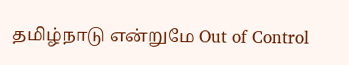தமிழ்நாடு என்றுமே Out of Control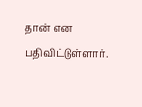தான் என பதிவிட்டுள்ளார்.